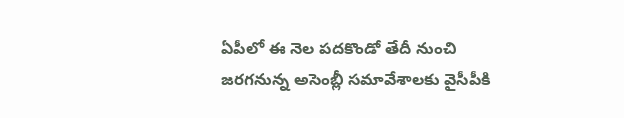ఏపీలో ఈ నెల పదకొండో తేదీ నుంచి జరగనున్న అసెంబ్లీ సమావేశాలకు వైసీపీకి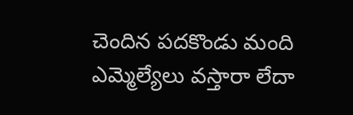చెందిన పదకొండు మంది ఎమ్మెల్యేలు వస్తారా లేదా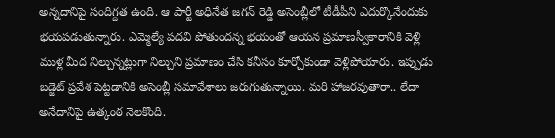అన్నదానిపై సందిగ్దత ఉంది. ఆ పార్టీ అధినేత జగన్ రెడ్డి అసెంబ్లీలో టీడీపీని ఎదుర్కొనేందుకు భయపడుతున్నారు. ఎమ్మెల్యే పదవి పోతుందన్న భయంతో ఆయన ప్రమాణస్వీకారానికి వెళ్లి ముళ్ల మీద నిల్చున్నట్లుగా నిల్చుని ప్రమాణం చేసి కనీసం కూర్చోకుండా వెళ్లిపోయారు. ఇప్పుడు బడ్జెట్ ప్రవేశ పెట్టడానికి అసెంబ్లీ సమావేశాలు జరుగుతున్నాయి. మరి హాజరవుతారా.. లేదా అనేదానిపై ఉత్కంఠ నెలకొంది.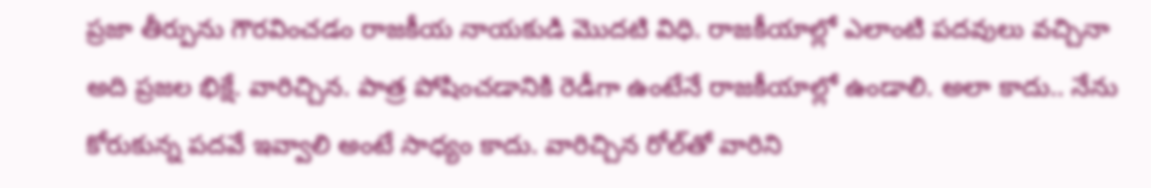ప్రజా తీర్పును గౌరవించడం రాజకీయ నాయకుడి మొదటి విధి. రాజకీయాల్లో ఎలాంటి పదవులు వచ్చినా అది ప్రజల భిక్షే. వారిచ్చిన. పాత్ర పోషించడానికి రెడీగా ఉంటేనే రాజకీయాల్లో ఉండాలి. అలా కాదు.. నేను కోరుకున్న పదవే ఇవ్వాలి అంటే సాధ్యం కాదు. వారిచ్చిన రోల్‌తో వారిని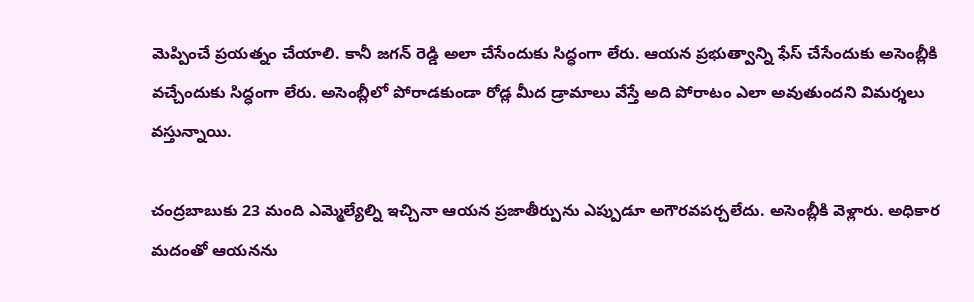మెప్పించే ప్రయత్నం చేయాలి. కానీ జగన్ రెడ్డి అలా చేసేందుకు సిద్ధంగా లేరు. ఆయన ప్రభుత్వాన్ని ఫేస్ చేసేందుకు అసెంబ్లీకి వచ్చేందుకు సిద్ధంగా లేరు. అసెంబ్లీలో పోరాడకుండా రోడ్ల మీద డ్రామాలు వేస్తే అది పోరాటం ఎలా అవుతుందని విమర్శలు వస్తున్నాయి.

చంద్రబాబుకు 23 మంది ఎమ్మెల్యేల్ని ఇచ్చినా ఆయన ప్రజాతీర్పును ఎప్పుడూ అగౌరవపర్చలేదు. అసెంబ్లీకి వెళ్లారు. అధికార మదంతో ఆయనను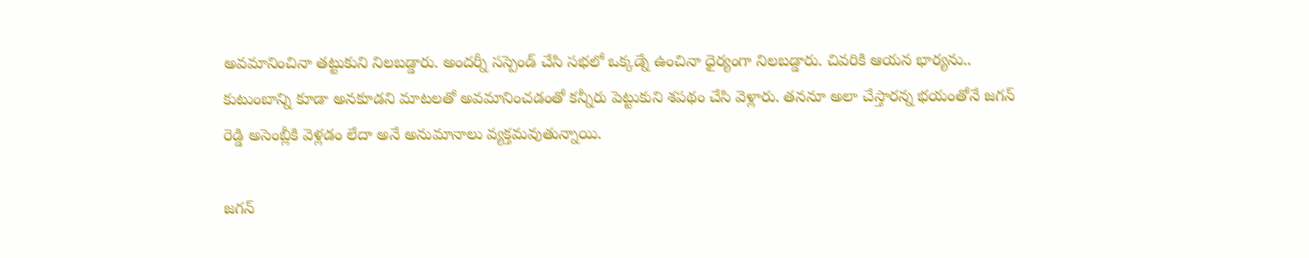అవమానించినా తట్టుకుని నిలబడ్డారు. అందర్నీ సస్పెండ్ చేసి సభలో ఒక్కడ్నే ఉంచినా ధైర్యంగా నిలబడ్డారు. చివరికి ఆయన భార్యను.. కుటుంబాన్ని కూడా అనకూడని మాటలతో అవమానించడంతో కన్నీరు పెట్టుకుని శపథం చేసి వెళ్లారు. తననూ అలా చేస్తారన్న భయంతోనే జగన్ రెడ్డి అసెంబ్లీకి వెళ్లడం లేదా అనే అనుమానాలు వ్యక్తమవుతున్నాయి.

జగన్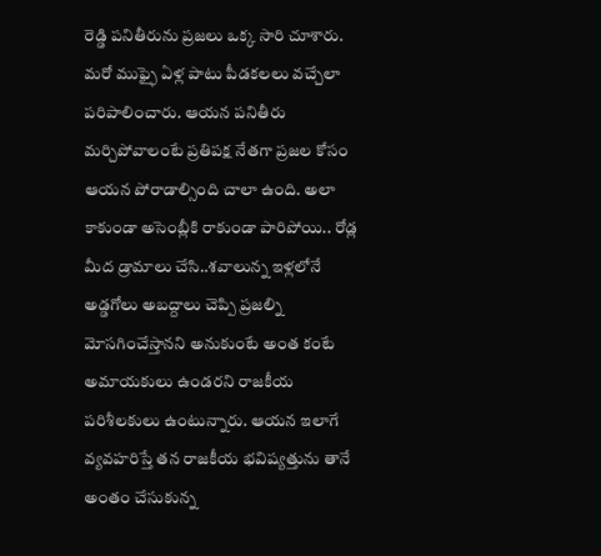రెడ్డి పనితీరును ప్రజలు ఒక్క సారి చూశారు. మరో ముఫ్ఫై ఏళ్ల పాటు పీడకలలు వచ్చేలా పరిపాలించారు. ఆయన పనితీరు మర్చిపోవాలంటే ప్రతిపక్ష నేతగా ప్రజల కోసం ఆయన పోరాడాల్సింది చాలా ఉంది. అలా కాకుండా అసెంబ్లీకి రాకుండా పారిపోయి.. రోడ్ల మీద డ్రామాలు చేసి..శవాలున్న ఇళ్లలోనే అడ్డగోలు అబద్దాలు చెప్పి ప్రజల్ని మోసగించేస్తానని అనుకుంటే అంత కంటే అమాయకులు ఉండరని రాజకీయ పరిశీలకులు ఉంటున్నారు. ఆయన ఇలాగే వ్యవహరిస్తే తన రాజకీయ భవిష్యత్తును తానే అంతం చేసుకున్న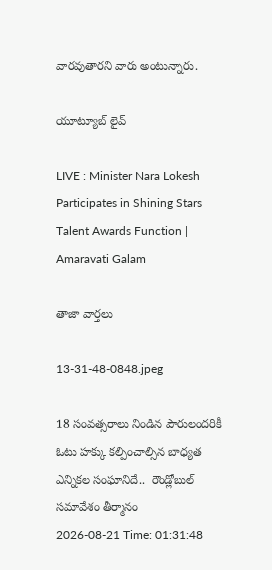వారవుతారని వారు అంటున్నారు.

యూట్యూబ్ లైవ్

LIVE : Minister Nara Lokesh Participates in Shining Stars Talent Awards Function | Amaravati Galam

తాజా వార్తలు

13-31-48-0848.jpeg

18 సంవత్సరాలు నిండిన పౌరులందరికీ ఓటు హక్కు కల్పించాల్సిన బాధ్యత ఎన్నికల సంఘానిదే..  రౌండ్లోబుల్ సమావేశం తీర్మానం
2026-08-21 Time: 01:31:48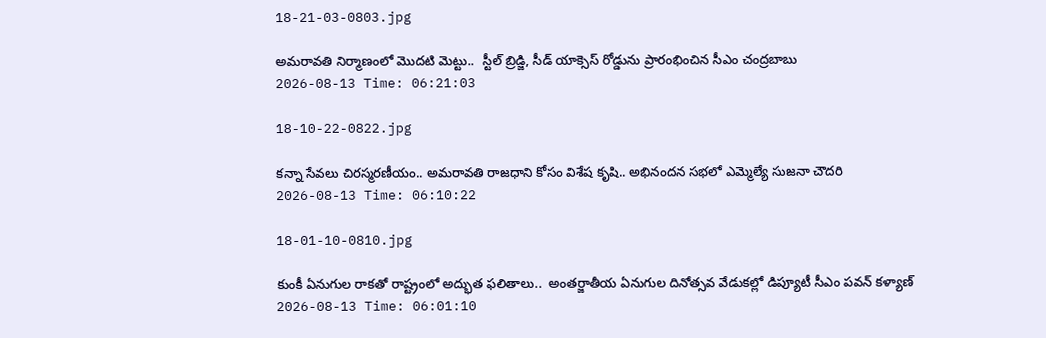18-21-03-0803.jpg

అమరావతి నిర్మాణంలో మొదటి మెట్టు..  స్టీల్ బ్రిడ్జి, సీడ్ యాక్సెస్ రోడ్డును ప్రారంభించిన సీఎం చంద్రబాబు
2026-08-13 Time: 06:21:03

18-10-22-0822.jpg

కన్నా సేవలు చిరస్మరణీయం.. అమరావతి రాజధాని కోసం విశేష కృషి.. అభినందన సభలో ఎమ్మెల్యే సుజనా చౌదరి
2026-08-13 Time: 06:10:22

18-01-10-0810.jpg

కుంకీ ఏనుగుల రాకతో రాష్ట్రంలో అద్భుత ఫలితాలు..  అంతర్జాతీయ ఏనుగుల దినోత్సవ వేడుకల్లో డిప్యూటీ సీఎం పవన్ కళ్యాణ్
2026-08-13 Time: 06:01:10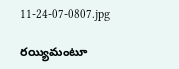11-24-07-0807.jpg

రయ్యిమంటూ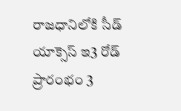రాజధానిలోకి సీడ్‌ యాక్సెస్‌ ఇ3 రోడ్‌ ప్రారంభం 3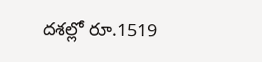దశల్లో రూ.1519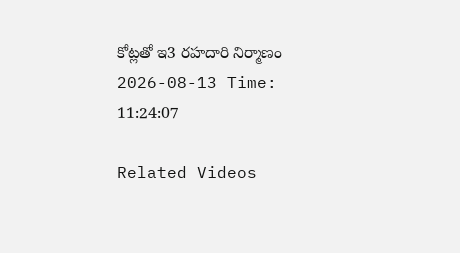కోట్లతో ఇ3 రహదారి నిర్మాణం
2026-08-13 Time: 11:24:07

Related Videos